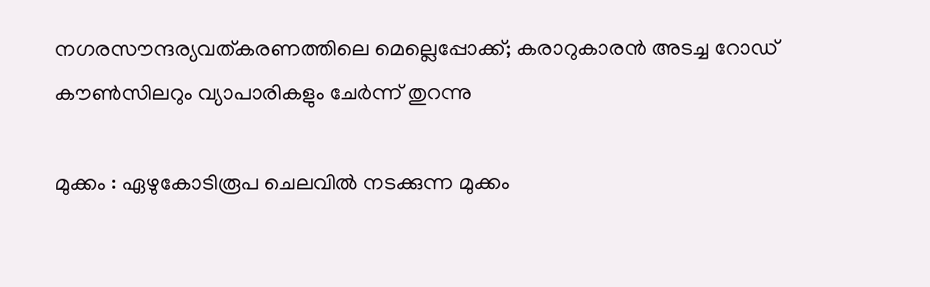നഗരസൗന്ദര്യവത്കരണത്തിലെ മെല്ലെപ്പോക്ക്; കരാറുകാരൻ അടച്ച റോഡ് കൗൺസിലറും വ്യാപാരികളും ചേർന്ന് തുറന്നു

മുക്കം : ഏഴുകോടിരൂപ ചെലവിൽ നടക്കുന്ന മുക്കം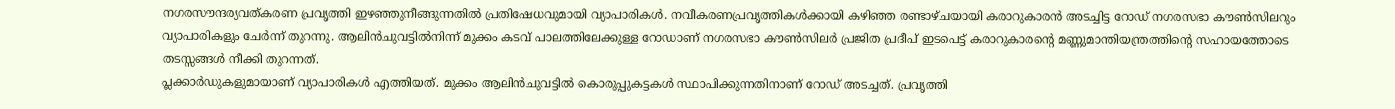നഗരസൗന്ദര്യവത്കരണ പ്രവൃത്തി ഇഴഞ്ഞുനീങ്ങുന്നതിൽ പ്രതിഷേധവുമായി വ്യാപാരികൾ. നവീകരണപ്രവൃത്തികൾക്കായി കഴിഞ്ഞ രണ്ടാഴ്ചയായി കരാറുകാരൻ അടച്ചിട്ട റോഡ് നഗരസഭാ കൗൺസിലറും വ്യാപാരികളും ചേർന്ന് തുറന്നു. ആലിൻചുവട്ടിൽനിന്ന് മുക്കം കടവ് പാലത്തിലേക്കുള്ള റോഡാണ് നഗരസഭാ കൗൺസിലർ പ്രജിത പ്രദീപ് ഇടപെട്ട് കരാറുകാരന്റെ മണ്ണുമാന്തിയന്ത്രത്തിന്റെ സഹായത്തോടെ തടസ്സങ്ങൾ നീക്കി തുറന്നത്.
പ്ലക്കാർഡുകളുമായാണ് വ്യാപാരികൾ എത്തിയത്. മുക്കം ആലിൻചുവട്ടിൽ കൊരുപ്പുകട്ടകൾ സ്ഥാപിക്കുന്നതിനാണ് റോഡ് അടച്ചത്. പ്രവൃത്തി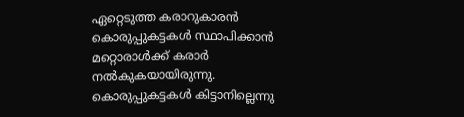ഏറ്റെടുത്ത കരാറുകാരൻ കൊരുപ്പുകട്ടകൾ സ്ഥാപിക്കാൻ മറ്റൊരാൾക്ക് കരാർ നൽകുകയായിരുന്നു.
കൊരുപ്പുകട്ടകൾ കിട്ടാനില്ലെന്നു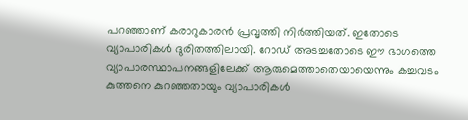പറഞ്ഞാണ് കരാറുകാരൻ പ്രവൃത്തി നിർത്തിയത്. ഇതോടെ വ്യാപാരികൾ ദുരിതത്തിലായി. റോഡ് അടച്ചതോടെ ഈ ഭാഗത്തെ വ്യാപാരസ്ഥാപനങ്ങളിലേക്ക് ആരുമെത്താതെയായെന്നും കച്ചവടം കുത്തനെ കുറഞ്ഞതായും വ്യാപാരികൾ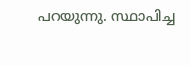പറയുന്നു. സ്ഥാപിച്ച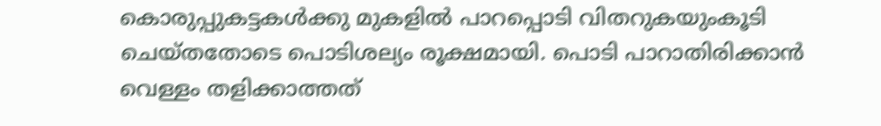കൊരുപ്പുകട്ടകൾക്കു മുകളിൽ പാറപ്പൊടി വിതറുകയുംകൂടി ചെയ്തതോടെ പൊടിശല്യം രൂക്ഷമായി. പൊടി പാറാതിരിക്കാൻ വെള്ളം തളിക്കാത്തത്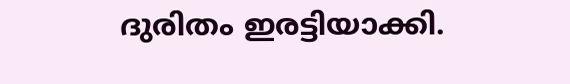ദുരിതം ഇരട്ടിയാക്കി.